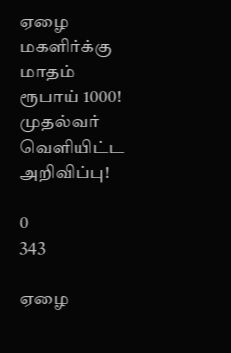ஏழை மகளிர்க்கு மாதம் ரூபாய் 1000! முதல்வர் வெளியிட்ட அறிவிப்பு!

0
343

ஏழை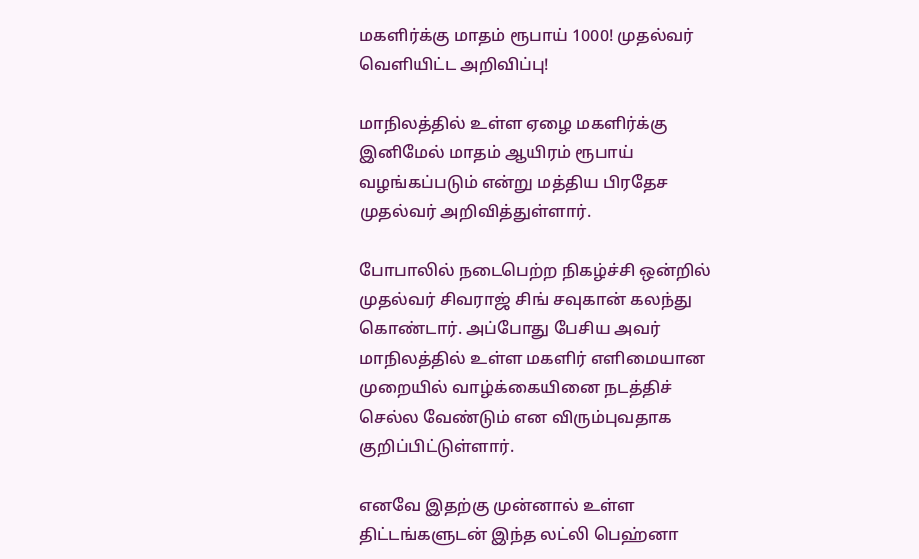மகளிர்க்கு மாதம் ரூபாய் 1000! முதல்வர் வெளியிட்ட அறிவிப்பு!

மாநிலத்தில் உள்ள ஏழை மகளிர்க்கு இனிமேல் மாதம் ஆயிரம் ரூபாய் வழங்கப்படும் என்று மத்திய பிரதேச முதல்வர் அறிவித்துள்ளார்.

போபாலில் நடைபெற்ற நிகழ்ச்சி ஒன்றில் முதல்வர் சிவராஜ் சிங் சவுகான் கலந்து கொண்டார். அப்போது பேசிய அவர் மாநிலத்தில் உள்ள மகளிர் எளிமையான முறையில் வாழ்க்கையினை நடத்திச் செல்ல வேண்டும் என விரும்புவதாக குறிப்பிட்டுள்ளார்.

எனவே இதற்கு முன்னால் உள்ள திட்டங்களுடன் இந்த லட்லி பெஹ்னா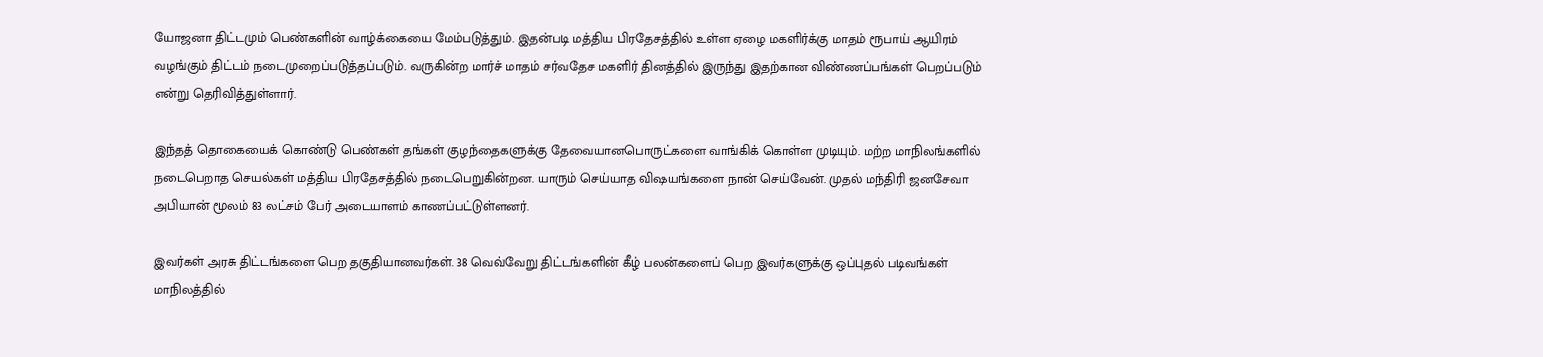யோஜனா திட்டமும் பெண்களின் வாழ்க்கையை மேம்படுத்தும். இதன்படி மத்திய பிரதேசத்தில் உள்ள ஏழை மகளிர்க்கு மாதம் ரூபாய் ஆயிரம் வழங்கும் திட்டம் நடைமுறைப்படுத்தப்படும். வருகின்ற மார்ச் மாதம் சர்வதேச மகளிர் தினத்தில் இருந்து இதற்கான விண்ணப்பங்கள் பெறப்படும் என்று தெரிவித்துள்ளார்.

இந்தத் தொகையைக் கொண்டு பெண்கள் தங்கள் குழந்தைகளுக்கு தேவையானபொருட்களை வாங்கிக் கொள்ள முடியும். மற்ற மாநிலங்களில் நடைபெறாத செயல்கள் மத்திய பிரதேசத்தில் நடைபெறுகின்றன. யாரும் செய்யாத விஷயங்களை நான் செய்வேன். முதல் மந்திரி ஜனசேவா அபியான் மூலம் 83 லட்சம் பேர் அடையாளம் காணப்பட்டுள்ளனர்.

இவர்கள் அரசு திட்டங்களை பெற தகுதியானவர்கள். 38 வெவ்வேறு திட்டங்களின் கீழ் பலன்களைப் பெற இவர்களுக்கு ஒப்புதல் படிவங்கள்  மாநிலத்தில்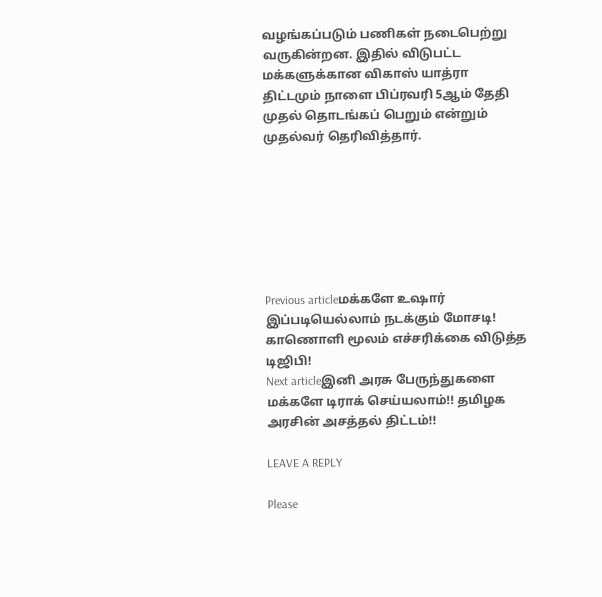வழங்கப்படும் பணிகள் நடைபெற்று வருகின்றன. இதில் விடுபட்ட மக்களுக்கான விகாஸ் யாத்ரா திட்டமும் நாளை பிப்ரவரி 5ஆம் தேதி முதல் தொடங்கப் பெறும் என்றும் முதல்வர் தெரிவித்தார்.







Previous articleமக்களே உஷார் இப்படியெல்லாம் நடக்கும் மோசடி! காணொளி மூலம் எச்சரிக்கை விடுத்த டிஜிபி!
Next articleஇனி அரசு பேருந்துகளை மக்களே டிராக் செய்யலாம்!! தமிழக அரசின் அசத்தல் திட்டம்!!

LEAVE A REPLY

Please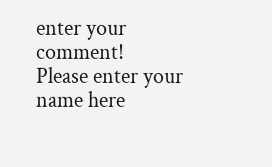enter your comment!
Please enter your name here